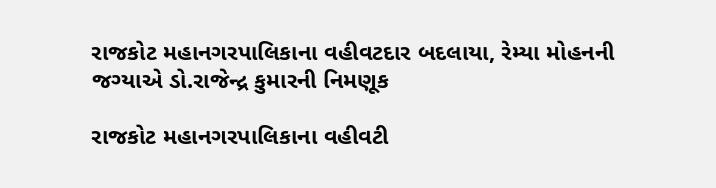રાજકોટ મહાનગરપાલિકાના વહીવટદાર બદલાયા, રેમ્યા મોહનની જગ્યાએ ડો.રાજેન્દ્ર કુમારની નિમણૂક

રાજકોટ મહાનગરપાલિકાના વહીવટી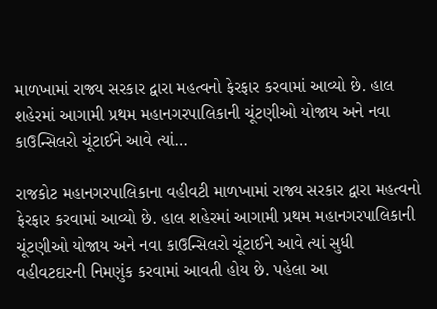માળખામાં રાજ્ય સરકાર દ્વારા મહત્વનો ફેરફાર કરવામાં આવ્યો છે. હાલ શહેરમાં આગામી પ્રથમ મહાનગરપાલિકાની ચૂંટણીઓ યોજાય અને નવા કાઉન્સિલરો ચૂંટાઈને આવે ત્યાં…

રાજકોટ મહાનગરપાલિકાના વહીવટી માળખામાં રાજ્ય સરકાર દ્વારા મહત્વનો ફેરફાર કરવામાં આવ્યો છે. હાલ શહેરમાં આગામી પ્રથમ મહાનગરપાલિકાની ચૂંટણીઓ યોજાય અને નવા કાઉન્સિલરો ચૂંટાઈને આવે ત્યાં સુધી વહીવટદારની નિમણુંક કરવામાં આવતી હોય છે. પહેલા આ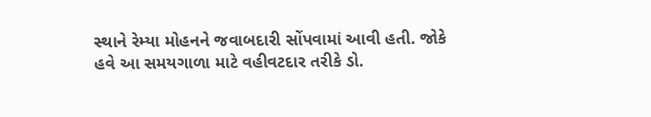સ્થાને રેમ્યા મોહનને જવાબદારી સોંપવામાં આવી હતી. જોકે હવે આ સમયગાળા માટે વહીવટદાર તરીકે ડો.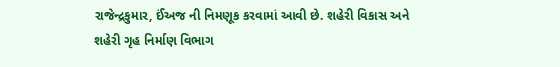રાજેન્દ્રકુમાર, ઈંઅજ ની નિમણૂક કરવામાં આવી છે. શહેરી વિકાસ અને શહેરી ગૃહ નિર્માણ વિભાગ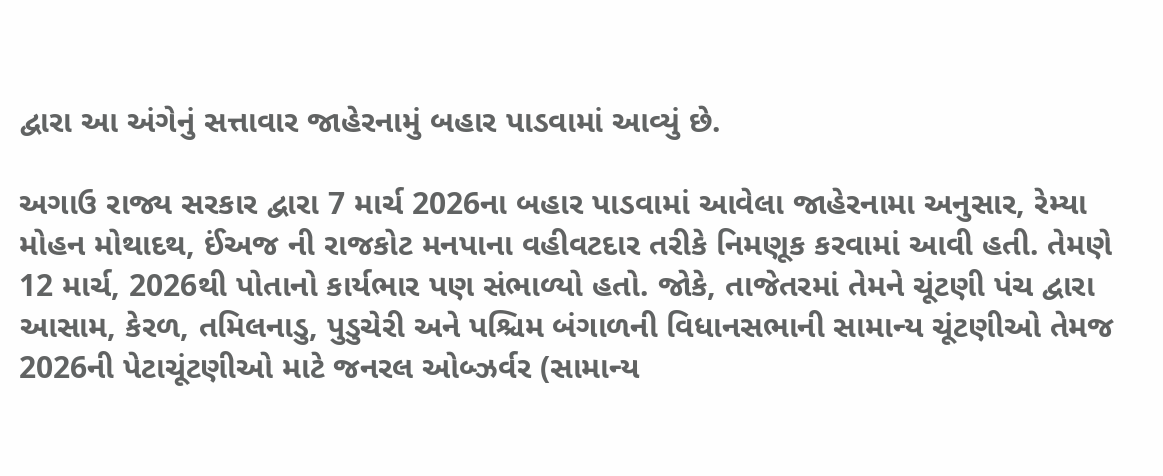દ્વારા આ અંગેનું સત્તાવાર જાહેરનામું બહાર પાડવામાં આવ્યું છે.

અગાઉ રાજ્ય સરકાર દ્વારા 7 માર્ચ 2026ના બહાર પાડવામાં આવેલા જાહેરનામા અનુસાર, રેમ્યા મોહન મોથાદથ, ઈંઅજ ની રાજકોટ મનપાના વહીવટદાર તરીકે નિમણૂક કરવામાં આવી હતી. તેમણે 12 માર્ચ, 2026થી પોતાનો કાર્યભાર પણ સંભાળ્યો હતો. જોકે, તાજેતરમાં તેમને ચૂંટણી પંચ દ્વારા આસામ, કેરળ, તમિલનાડુ, પુડુચેરી અને પશ્ચિમ બંગાળની વિધાનસભાની સામાન્ય ચૂંટણીઓ તેમજ 2026ની પેટાચૂંટણીઓ માટે જનરલ ઓબ્ઝર્વર (સામાન્ય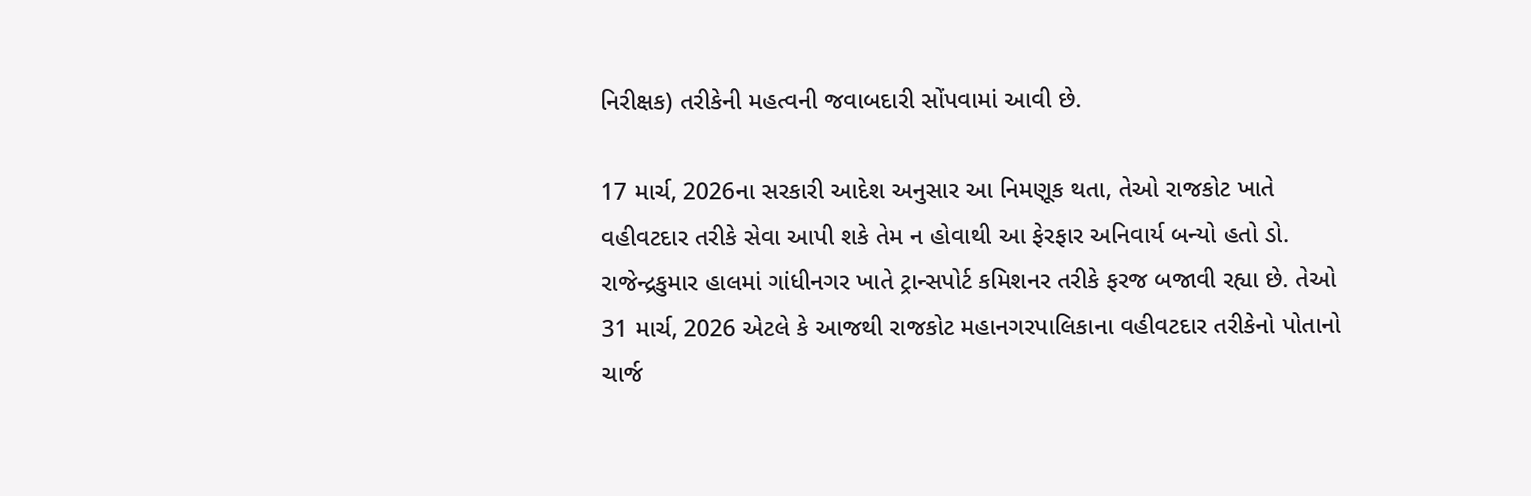નિરીક્ષક) તરીકેની મહત્વની જવાબદારી સોંપવામાં આવી છે.

17 માર્ચ, 2026ના સરકારી આદેશ અનુસાર આ નિમણૂક થતા, તેઓ રાજકોટ ખાતે વહીવટદાર તરીકે સેવા આપી શકે તેમ ન હોવાથી આ ફેરફાર અનિવાર્ય બન્યો હતો ડો. રાજેન્દ્રકુમાર હાલમાં ગાંધીનગર ખાતે ટ્રાન્સપોર્ટ કમિશનર તરીકે ફરજ બજાવી રહ્યા છે. તેઓ 31 માર્ચ, 2026 એટલે કે આજથી રાજકોટ મહાનગરપાલિકાના વહીવટદાર તરીકેનો પોતાનો ચાર્જ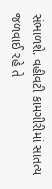સંભાળશે. વહીવટી કામગીરીમાં સાતત્ય જળવાઈ રહે તે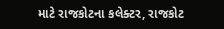માટે રાજકોટના કલેક્ટર, રાજકોટ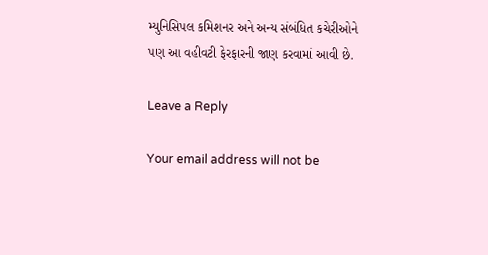મ્યુનિસિપલ કમિશનર અને અન્ય સંબંધિત કચેરીઓને પણ આ વહીવટી ફેરફારની જાણ કરવામાં આવી છે.

Leave a Reply

Your email address will not be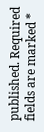published. Required fields are marked *